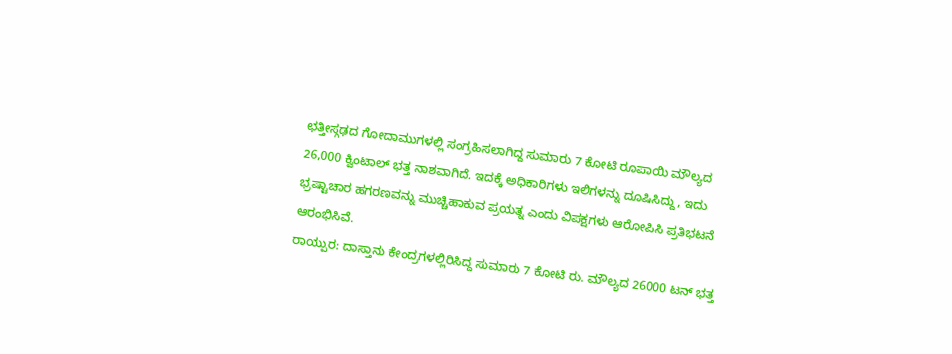ಛತ್ತೀಸ್ಗಢದ ಗೋದಾಮುಗಳಲ್ಲಿ ಸಂಗ್ರಹಿಸಲಾಗಿದ್ದ ಸುಮಾರು 7 ಕೋಟಿ ರೂಪಾಯಿ ಮೌಲ್ಯದ 26,000 ಕ್ವಿಂಟಾಲ್ ಭತ್ತ ನಾಶವಾಗಿದೆ. ಇದಕ್ಕೆ ಅಧಿಕಾರಿಗಳು ಇಲಿಗಳನ್ನು ದೂಷಿಸಿದ್ದು, ಇದು ಭ್ರಷ್ಟಾಚಾರ ಹಗರಣವನ್ನು ಮುಚ್ಚಿಹಾಕುವ ಪ್ರಯತ್ನ ಎಂದು ವಿಪಕ್ಷಗಳು ಆರೋಪಿಸಿ ಪ್ರತಿಭಟನೆ ಆರಂಭಿಸಿವೆ.
ರಾಯ್ಪುರ: ದಾಸ್ತಾನು ಕೇಂದ್ರಗಳಲ್ಲಿರಿಸಿದ್ದ ಸುಮಾರು 7 ಕೋಟಿ ರು. ಮೌಲ್ಯದ 26000 ಟನ್ ಭತ್ತ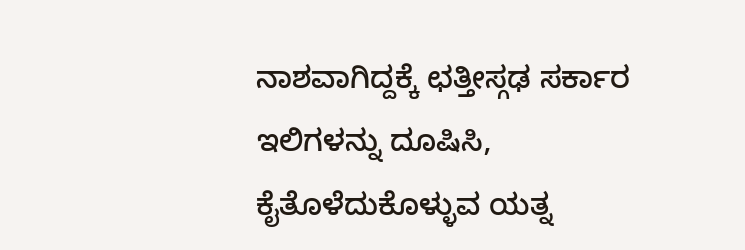ನಾಶವಾಗಿದ್ದಕ್ಕೆ ಛತ್ತೀಸ್ಗಢ ಸರ್ಕಾರ ಇಲಿಗಳನ್ನು ದೂಷಿಸಿ, ಕೈತೊಳೆದುಕೊಳ್ಳುವ ಯತ್ನ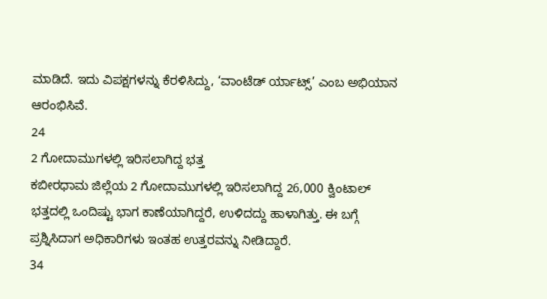ಮಾಡಿದೆ. ಇದು ವಿಪಕ್ಷಗಳನ್ನು ಕೆರಳಿಸಿದ್ದು, ‘ವಾಂಟೆಡ್ ರ್ಯಾಟ್ಸ್’ ಎಂಬ ಅಭಿಯಾನ ಆರಂಭಿಸಿವೆ.
24
2 ಗೋದಾಮುಗಳಲ್ಲಿ ಇರಿಸಲಾಗಿದ್ದ ಭತ್ತ
ಕಬೀರಧಾಮ ಜಿಲ್ಲೆಯ 2 ಗೋದಾಮುಗಳಲ್ಲಿ ಇರಿಸಲಾಗಿದ್ದ 26,000 ಕ್ವಿಂಟಾಲ್ ಭತ್ತದಲ್ಲಿ ಒಂದಿಷ್ಟು ಭಾಗ ಕಾಣೆಯಾಗಿದ್ದರೆ, ಉಳಿದದ್ದು ಹಾಳಾಗಿತ್ತು. ಈ ಬಗ್ಗೆ ಪ್ರಶ್ನಿಸಿದಾಗ ಅಧಿಕಾರಿಗಳು ಇಂತಹ ಉತ್ತರವನ್ನು ನೀಡಿದ್ದಾರೆ.
34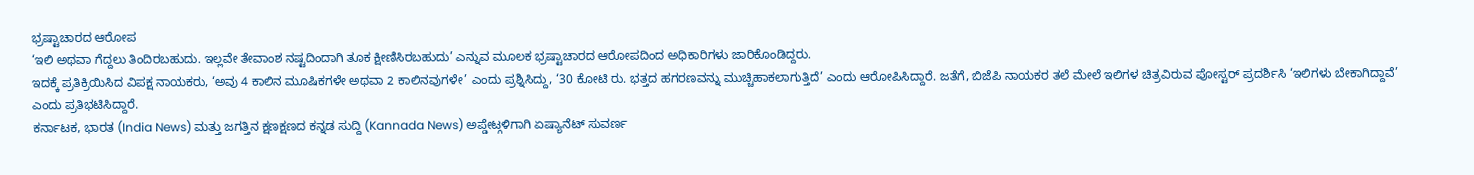ಭ್ರಷ್ಟಾಚಾರದ ಆರೋಪ
‘ಇಲಿ ಅಥವಾ ಗೆದ್ದಲು ತಿಂದಿರಬಹುದು. ಇಲ್ಲವೇ ತೇವಾಂಶ ನಷ್ಟದಿಂದಾಗಿ ತೂಕ ಕ್ಷೀಣಿಸಿರಬಹುದು’ ಎನ್ನುವ ಮೂಲಕ ಭ್ರಷ್ಟಾಚಾರದ ಆರೋಪದಿಂದ ಅಧಿಕಾರಿಗಳು ಜಾರಿಕೊಂಡಿದ್ದರು.
ಇದಕ್ಕೆ ಪ್ರತಿಕ್ರಿಯಿಸಿದ ವಿಪಕ್ಷ ನಾಯಕರು, ‘ಅವು 4 ಕಾಲಿನ ಮೂಷಿಕಗಳೇ ಅಥವಾ 2 ಕಾಲಿನವುಗಳೇ’ ಎಂದು ಪ್ರಶ್ನಿಸಿದ್ದು, ‘30 ಕೋಟಿ ರು. ಭತ್ತದ ಹಗರಣವನ್ನು ಮುಚ್ಚಿಹಾಕಲಾಗುತ್ತಿದೆ’ ಎಂದು ಆರೋಪಿಸಿದ್ದಾರೆ. ಜತೆಗೆ, ಬಿಜೆಪಿ ನಾಯಕರ ತಲೆ ಮೇಲೆ ಇಲಿಗಳ ಚಿತ್ರವಿರುವ ಪೋಸ್ಟರ್ ಪ್ರದರ್ಶಿಸಿ ‘ಇಲಿಗಳು ಬೇಕಾಗಿದ್ದಾವೆ’ ಎಂದು ಪ್ರತಿಭಟಿಸಿದ್ದಾರೆ.
ಕರ್ನಾಟಕ, ಭಾರತ (India News) ಮತ್ತು ಜಗತ್ತಿನ ಕ್ಷಣಕ್ಷಣದ ಕನ್ನಡ ಸುದ್ದಿ (Kannada News) ಅಪ್ಡೇಟ್ಗಳಿಗಾಗಿ ಏಷ್ಯಾನೆಟ್ ಸುವರ್ಣ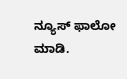ನ್ಯೂಸ್ ಫಾಲೋ ಮಾಡಿ.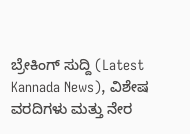ಬ್ರೇಕಿಂಗ್ ಸುದ್ದಿ (Latest Kannada News), ವಿಶೇಷ ವರದಿಗಳು ಮತ್ತು ನೇರ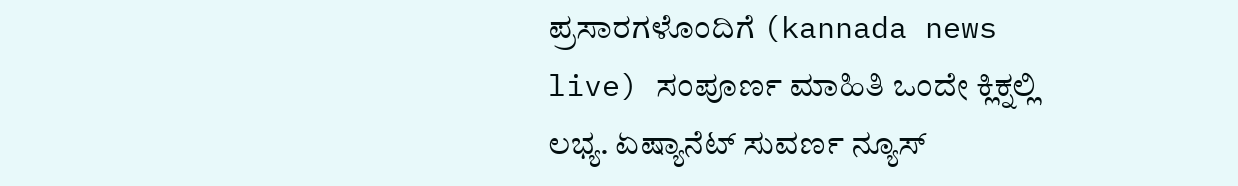ಪ್ರಸಾರಗಳೊಂದಿಗೆ (kannada news live) ಸಂಪೂರ್ಣ ಮಾಹಿತಿ ಒಂದೇ ಕ್ಲಿಕ್ನಲ್ಲಿ ಲಭ್ಯ. ಏಷ್ಯಾನೆಟ್ ಸುವರ್ಣ ನ್ಯೂಸ್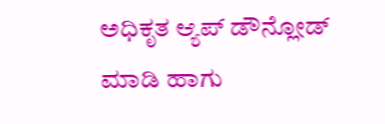ಅಧಿಕೃತ ಆ್ಯಪ್ ಡೌನ್ಲೋಡ್ ಮಾಡಿ ಹಾಗು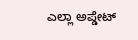ಎಲ್ಲಾ ಅಪ್ಡೇಟ್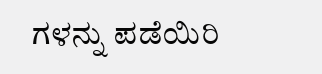ಗಳನ್ನು ಪಡೆಯಿರಿ